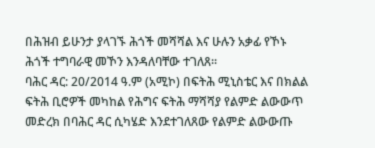በሕዝብ ይሁንታ ያላገኙ ሕጎች መሻሻል እና ሁሉን አቃፊ የኾኑ ሕጎች ተግባራዊ መኾን እንዳለባቸው ተገለጸ፡፡
ባሕር ዳር: 20/2014 ዓ.ም (አሚኮ) በፍትሕ ሚኒስቴር እና በክልል ፍትሕ ቢሮዎች መካከል የሕግና ፍትሕ ማሻሻያ የልምድ ልውውጥ መድረክ በባሕር ዳር ሲካሄድ እንደተገለጸው የልምድ ልውውጡ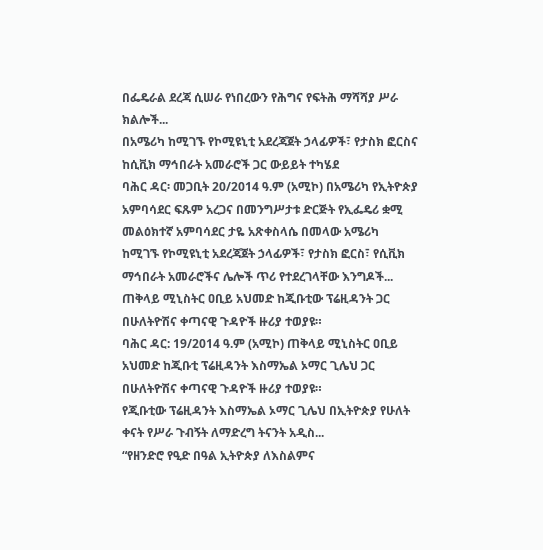በፌዴራል ደረጃ ሲሠራ የነበረውን የሕግና የፍትሕ ማሻሻያ ሥራ ክልሎች...
በአሜሪካ ከሚገኙ የኮሚዩኒቲ አደረጃጀት ኃላፊዎች፣ የታስክ ፎርስና ከሲቪክ ማኅበራት አመራሮች ጋር ውይይት ተካሄደ
ባሕር ዳር፡ መጋቢት 20/2014 ዓ.ም (አሚኮ) በአሜሪካ የኢትዮጵያ አምባሳደር ፍጹም አረጋና በመንግሥታቱ ድርጅት የኢፌዴሪ ቋሚ መልዕክተኛ አምባሳደር ታዬ አጽቀስላሴ በመላው አሜሪካ ከሚገኙ የኮሚዩኒቲ አደረጃጀት ኃላፊዎች፣ የታስክ ፎርስ፣ የሲቪክ ማኅበራት አመራሮችና ሌሎች ጥሪ የተደረገላቸው እንግዶች...
ጠቅላይ ሚኒስትር ዐቢይ አህመድ ከጂቡቲው ፕሬዚዳንት ጋር በሁለትዮሽና ቀጣናዊ ጉዳዮች ዙሪያ ተወያዩ።
ባሕር ዳር: 19/2014 ዓ.ም (አሚኮ) ጠቅላይ ሚኒስትር ዐቢይ አህመድ ከጂቡቲ ፕሬዚዳንት እስማኤል ኦማር ጊሌህ ጋር በሁለትዮሽና ቀጣናዊ ጉዳዮች ዙሪያ ተወያዩ።
የጂቡቲው ፕሬዚዳንት እስማኤል ኦማር ጊሌህ በኢትዮጵያ የሁለት ቀናት የሥራ ጉብኝት ለማድረግ ትናንት አዲስ...
“የዘንድሮ የዒድ በዓል ኢትዮጵያ ለእስልምና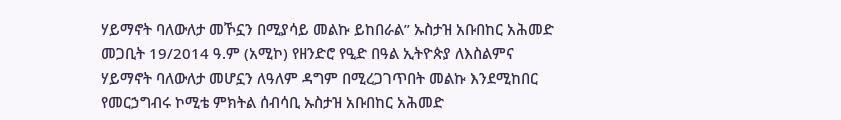ሃይማኖት ባለውለታ መኾኗን በሚያሳይ መልኩ ይከበራል” ኡስታዝ አቡበከር አሕመድ
መጋቢት 19/2014 ዓ.ም (አሚኮ) የዘንድሮ የዒድ በዓል ኢትዮጵያ ለእስልምና ሃይማኖት ባለውለታ መሆኗን ለዓለም ዳግም በሚረጋገጥበት መልኩ እንደሚከበር የመርኃግብሩ ኮሚቴ ምክትል ሰብሳቢ ኡስታዝ አቡበከር አሕመድ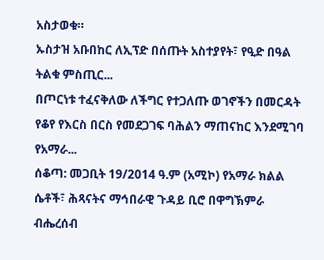አስታወቁ።
ኡስታዝ አቡበከር ለኢፕድ በሰጡት አስተያየት፣ የዒድ በዓል ትልቁ ምስጢር...
በጦርነቱ ተፈናቅለው ለችግር የተጋለጡ ወገኖችን በመርዳት የቆየ የእርስ በርስ የመደጋገፍ ባሕልን ማጠናከር እንደሚገባ የአማራ...
ሰቆጣ: መጋቢት 19/2014 ዓ.ም (አሚኮ) የአማራ ክልል ሴቶች፣ ሕጻናትና ማኅበራዊ ጉዳይ ቢሮ በዋግኽምራ ብሔረሰብ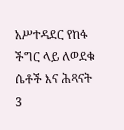አሥተዳደር የከፋ ችግር ላይ ለወደቁ ሴቶች እና ሕጻናት 3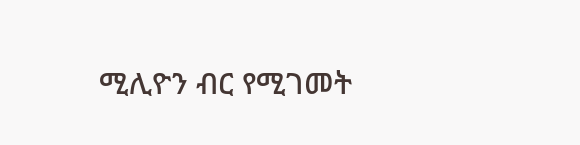ሚሊዮን ብር የሚገመት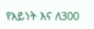የአይነት እና ለ300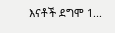እናቶች ደግሞ 1...